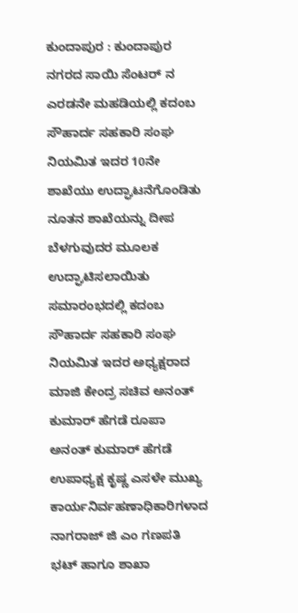ಕುಂದಾಪುರ : ಕುಂದಾಪುರ ನಗರದ ಸಾಯಿ ಸೆಂಟರ್ ನ ಎರಡನೇ ಮಹಡಿಯಲ್ಲಿ ಕದಂಬ ಸೌಹಾರ್ದ ಸಹಕಾರಿ ಸಂಘ ನಿಯಮಿತ ಇದರ 10ನೇ ಶಾಖೆಯು ಉದ್ಘಾಟನೆಗೊಂಡಿತು ನೂತನ ಶಾಖೆಯನ್ನು ದೀಪ ಬೆಳಗುವುದರ ಮೂಲಕ ಉದ್ಘಾಟಿಸಲಾಯಿತು
ಸಮಾರಂಭದಲ್ಲಿ ಕದಂಬ ಸೌಹಾರ್ದ ಸಹಕಾರಿ ಸಂಘ ನಿಯಮಿತ ಇದರ ಅಧ್ಯಕ್ಷರಾದ ಮಾಜಿ ಕೇಂದ್ರ ಸಚಿವ ಅನಂತ್ ಕುಮಾರ್ ಹೆಗಡೆ ರೂಪಾ ಅನಂತ್ ಕುಮಾರ್ ಹೆಗಡೆ ಉಪಾಧ್ಯಕ್ಷ ಕೃಷ್ಣ ಎಸಳೇ ಮುಖ್ಯ ಕಾರ್ಯನಿರ್ವಹಣಾಧಿಕಾರಿಗಳಾದ ನಾಗರಾಜ್ ಜಿ ಎಂ ಗಣಪತಿ ಭಟ್ ಹಾಗೂ ಶಾಖಾ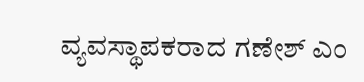ವ್ಯವಸ್ಥಾಪಕರಾದ ಗಣೇಶ್ ಎಂ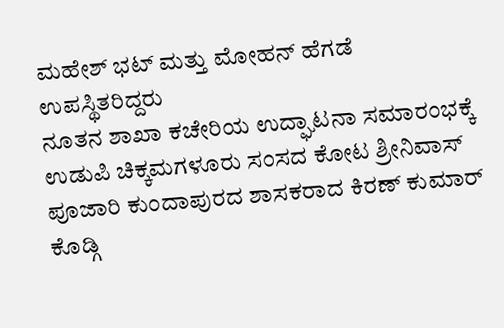ಮಹೇಶ್ ಭಟ್ ಮತ್ತು ಮೋಹನ್ ಹೆಗಡೆ ಉಪಸ್ಥಿತರಿದ್ದರು
ನೂತನ ಶಾಖಾ ಕಚೇರಿಯ ಉದ್ಘಾಟನಾ ಸಮಾರಂಭಕ್ಕೆ ಉಡುಪಿ ಚಿಕ್ಕಮಗಳೂರು ಸಂಸದ ಕೋಟ ಶ್ರೀನಿವಾಸ್ ಪೂಜಾರಿ ಕುಂದಾಪುರದ ಶಾಸಕರಾದ ಕಿರಣ್ ಕುಮಾರ್ ಕೊಡ್ಗಿ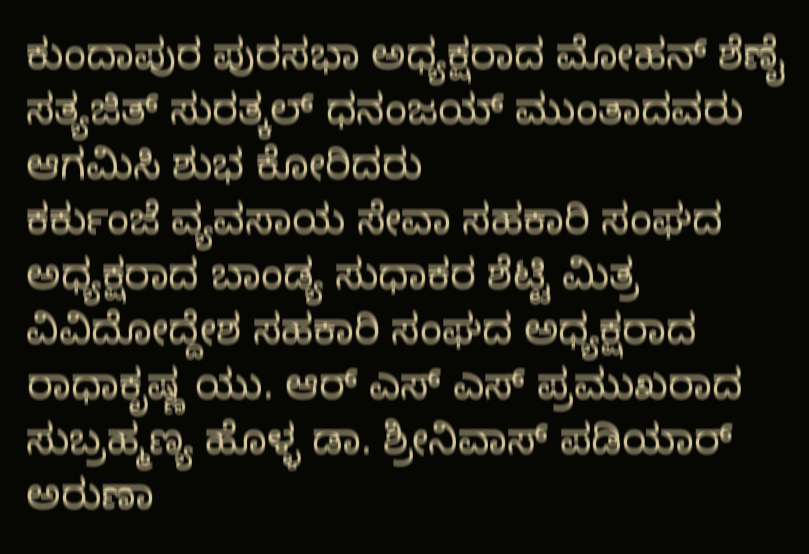ಕುಂದಾಪುರ ಪುರಸಭಾ ಅಧ್ಯಕ್ಷರಾದ ಮೋಹನ್ ಶೆಣೈ ಸತ್ಯಜಿತ್ ಸುರತ್ಕಲ್ ಧನಂಜಯ್ ಮುಂತಾದವರು ಆಗಮಿಸಿ ಶುಭ ಕೋರಿದರು
ಕರ್ಕುಂಜೆ ವ್ಯವಸಾಯ ಸೇವಾ ಸಹಕಾರಿ ಸಂಘದ ಅಧ್ಯಕ್ಷರಾದ ಬಾಂಡ್ಯ ಸುಧಾಕರ ಶೆಟ್ಟಿ ಮಿತ್ರ ವಿವಿದೋದ್ದೇಶ ಸಹಕಾರಿ ಸಂಘದ ಅಧ್ಯಕ್ಷರಾದ ರಾಧಾಕೃಷ್ಣ ಯು. ಆರ್ ಎಸ್ ಎಸ್ ಪ್ರಮುಖರಾದ ಸುಬ್ರಹ್ಮಣ್ಯ ಹೊಳ್ಳ ಡಾ. ಶ್ರೀನಿವಾಸ್ ಪಡಿಯಾರ್ ಅರುಣಾ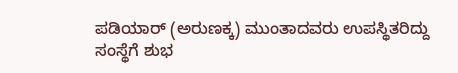ಪಡಿಯಾರ್ (ಅರುಣಕ್ಕ) ಮುಂತಾದವರು ಉಪಸ್ಥಿತರಿದ್ದು ಸಂಸ್ಥೆಗೆ ಶುಭ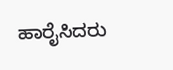ಹಾರೈಸಿದರು